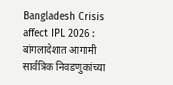Bangladesh Crisis affect IPL 2026 : बांगलादेशात आगामी सार्वत्रिक निवडणुकांच्या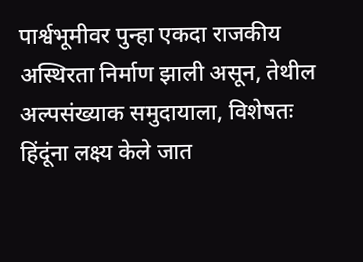पार्श्वभूमीवर पुन्हा एकदा राजकीय अस्थिरता निर्माण झाली असून, तेथील अल्पसंख्याक समुदायाला, विशेषतः हिंदूंना लक्ष्य केले जात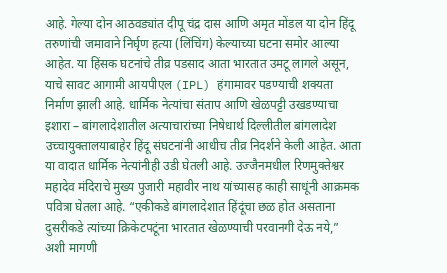आहे. गेल्या दोन आठवड्यांत दीपू चंद्र दास आणि अमृत मोंडल या दोन हिंदू तरुणांची जमावाने निर्घृण हत्या (लिंचिंग) केल्याच्या घटना समोर आल्या आहेत. या हिंसक घटनांचे तीव्र पडसाद आता भारतात उमटू लागले असून, याचे सावट आगामी आयपीएल (IPL) हंगामावर पडण्याची शक्यता निर्माण झाली आहे. धार्मिक नेत्यांचा संताप आणि खेळपट्टी उखडण्याचा इशारा – बांगलादेशातील अत्याचारांच्या निषेधार्थ दिल्लीतील बांगलादेश उच्चायुक्तालयाबाहेर हिंदू संघटनांनी आधीच तीव्र निदर्शने केली आहेत. आता या वादात धार्मिक नेत्यांनीही उडी घेतली आहे. उज्जैनमधील रिणमुक्तेश्वर महादेव मंदिराचे मुख्य पुजारी महावीर नाथ यांच्यासह काही साधूंनी आक्रमक पवित्रा घेतला आहे. “एकीकडे बांगलादेशात हिंदूंचा छळ होत असताना दुसरीकडे त्यांच्या क्रिकेटपटूंना भारतात खेळण्याची परवानगी देऊ नये,” अशी मागणी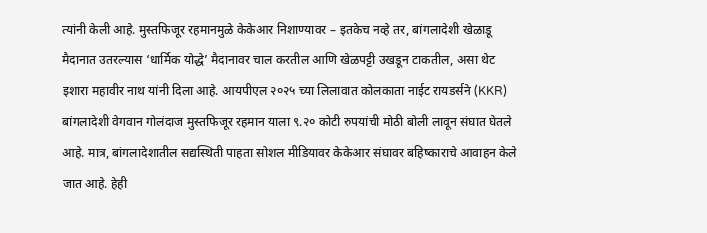त्यांनी केली आहे. मुस्तफिजूर रहमानमुळे केकेआर निशाण्यावर – इतकेच नव्हे तर, बांगलादेशी खेळाडू मैदानात उतरल्यास ‘धार्मिक योद्धे’ मैदानावर चाल करतील आणि खेळपट्टी उखडून टाकतील, असा थेट इशारा महावीर नाथ यांनी दिला आहे. आयपीएल २०२५ च्या लिलावात कोलकाता नाईट रायडर्सने (KKR) बांगलादेशी वेगवान गोलंदाज मुस्तफिजूर रहमान याला ९.२० कोटी रुपयांची मोठी बोली लावून संघात घेतले आहे. मात्र, बांगलादेशातील सद्यस्थिती पाहता सोशल मीडियावर केकेआर संघावर बहिष्काराचे आवाहन केले जात आहे. हेही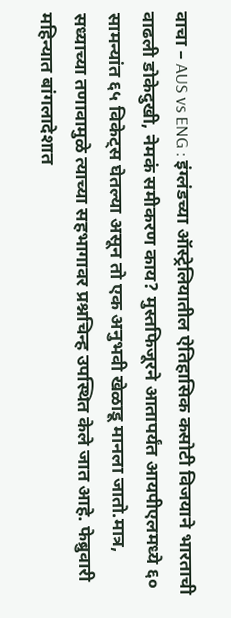वाचा – AUS vs ENG : इंग्लंडच्या ऑस्ट्रेलियातील ऐतिहासिक कसोटी विजयाने भारताची वाढली डोकेदुखी, नेमकं समीकरण काय? मुस्तफिजूरने आतापर्यंत आयपीएलमध्ये ६० सामन्यांत ६५ विकेट्स घेतल्या असून तो एक अनुभवी खेळाडू मानला जातो.मात्र, सध्याच्या तणावामुळे त्याच्या सहभागावर प्रश्नचिन्ह उपस्थित केले जात आहे. फेब्रुवारी महिन्यात बांगलादेशात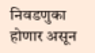निवडणुका होणार असून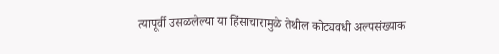त्यापूर्वी उसळलेल्या या हिंसाचारामुळे तेथील कोट्यवधी अल्पसंख्याक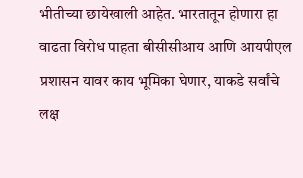भीतीच्या छायेखाली आहेत. भारतातून होणारा हा वाढता विरोध पाहता बीसीसीआय आणि आयपीएल प्रशासन यावर काय भूमिका घेणार, याकडे सर्वांचे लक्ष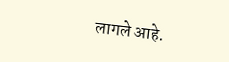लागले आहे.